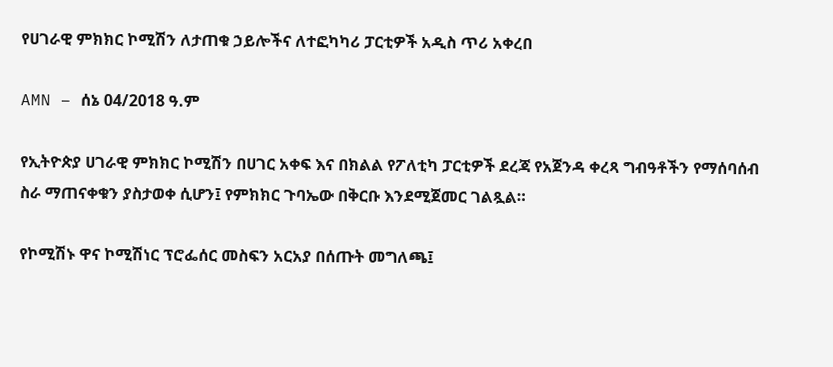የሀገራዊ ምክክር ኮሚሽን ለታጠቁ ኃይሎችና ለተፎካካሪ ፓርቲዎች አዲስ ጥሪ አቀረበ

AMN – ሰኔ 04/2018 ዓ.ም

የኢትዮጵያ ሀገራዊ ምክክር ኮሚሽን በሀገር አቀፍ እና በክልል የፖለቲካ ፓርቲዎች ደረጃ የአጀንዳ ቀረጻ ግብዓቶችን የማሰባሰብ ስራ ማጠናቀቁን ያስታወቀ ሲሆን፤ የምክክር ጉባኤው በቅርቡ እንደሚጀመር ገልጿል።

የኮሚሽኑ ዋና ኮሚሽነር ፕሮፌሰር መስፍን አርአያ በሰጡት መግለጫ፤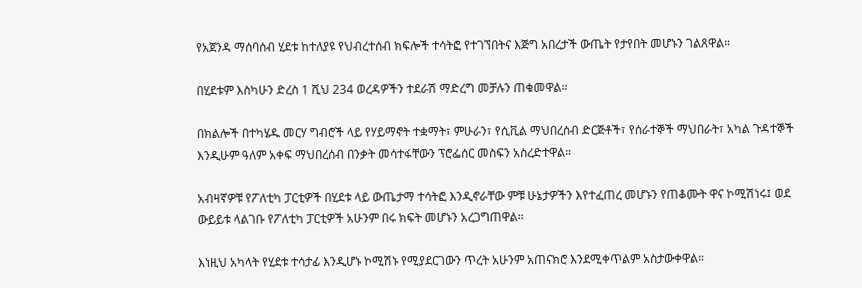የአጀንዳ ማሰባሰብ ሂደቱ ከተለያዩ የህብረተሰብ ክፍሎች ተሳትፎ የተገኘበትና እጅግ አበረታች ውጤት የታየበት መሆኑን ገልጸዋል።

በሂደቱም እስካሁን ድረስ 1 ሺህ 234 ወረዳዎችን ተደራሽ ማድረግ መቻሉን ጠቁመዋል።

በክልሎች በተካሄዱ መርሃ ግብሮች ላይ የሃይማኖት ተቋማት፣ ምሁራን፣ የሲቪል ማህበረሰብ ድርጅቶች፣ የሰራተኞች ማህበራት፣ አካል ጉዳተኞች እንዲሁም ዓለም አቀፍ ማህበረሰብ በንቃት መሳተፋቸውን ፕሮፌሰር መስፍን አስረድተዋል።

አብዛኛዎቹ የፖለቲካ ፓርቲዎች በሂደቱ ላይ ውጤታማ ተሳትፎ እንዲኖራቸው ምቹ ሁኔታዎችን እየተፈጠረ መሆኑን የጠቆሙት ዋና ኮሚሽነሩ፤ ወደ ውይይቱ ላልገቡ የፖለቲካ ፓርቲዎች አሁንም በሩ ክፍት መሆኑን አረጋግጠዋል።

እነዚህ አካላት የሂደቱ ተሳታፊ እንዲሆኑ ኮሚሽኑ የሚያደርገውን ጥረት አሁንም አጠናክሮ እንደሚቀጥልም አስታውቀዋል።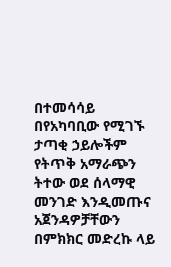በተመሳሳይ በየአካባቢው የሚገኙ ታጣቂ ኃይሎችም የትጥቅ አማራጭን ትተው ወደ ሰላማዊ መንገድ እንዲመጡና አጀንዳዎቻቸውን በምክክር መድረኩ ላይ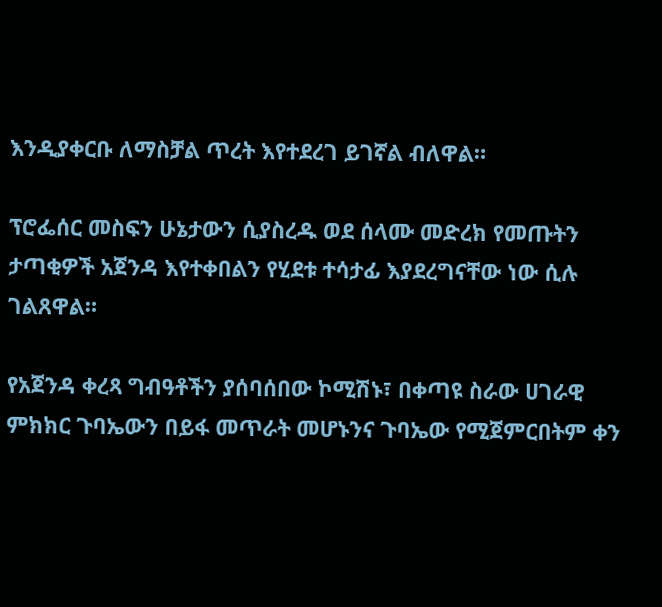እንዲያቀርቡ ለማስቻል ጥረት እየተደረገ ይገኛል ብለዋል።

ፕሮፌሰር መስፍን ሁኔታውን ሲያስረዱ ወደ ሰላሙ መድረክ የመጡትን ታጣቂዎች አጀንዳ እየተቀበልን የሂደቱ ተሳታፊ እያደረግናቸው ነው ሲሉ ገልጸዋል።

የአጀንዳ ቀረጻ ግብዓቶችን ያሰባሰበው ኮሚሽኑ፣ በቀጣዩ ስራው ሀገራዊ ምክክር ጉባኤውን በይፋ መጥራት መሆኑንና ጉባኤው የሚጀምርበትም ቀን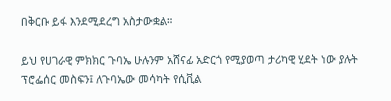በቅርቡ ይፋ እንደሚደረግ አስታውቋል።

ይህ የሀገራዊ ምክክር ጉባኤ ሁሉንም አሸናፊ አድርጎ የሚያወጣ ታሪካዊ ሂደት ነው ያሉት ፕሮፌሰር መስፍን፤ ለጉባኤው መሳካት የሲቪል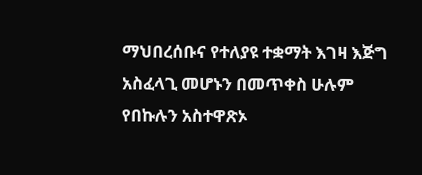ማህበረሰቡና የተለያዩ ተቋማት እገዛ እጅግ አስፈላጊ መሆኑን በመጥቀስ ሁሉም የበኩሉን አስተዋጽኦ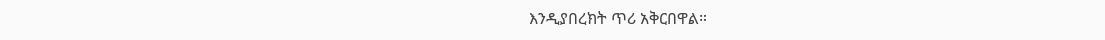እንዲያበረክት ጥሪ አቅርበዋል።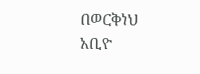በወርቅነህ አቢዮ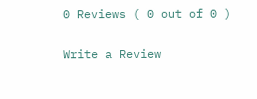0 Reviews ( 0 out of 0 )

Write a Review